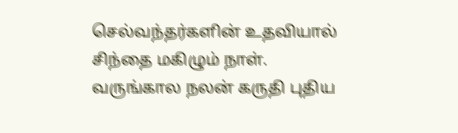செல்வந்தர்களின் உதவியால் சிந்தை மகிழும் நாள். வருங்கால நலன் கருதி புதிய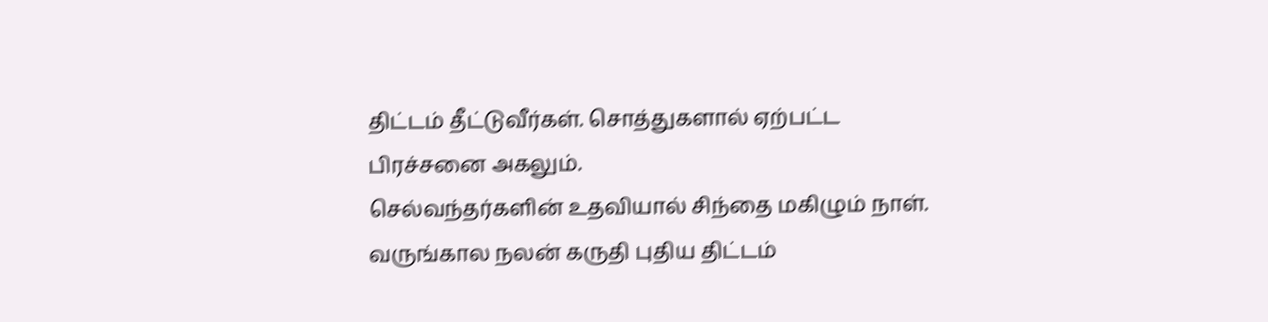திட்டம் தீட்டுவீர்கள். சொத்துகளால் ஏற்பட்ட பிரச்சனை அகலும்.
செல்வந்தர்களின் உதவியால் சிந்தை மகிழும் நாள். வருங்கால நலன் கருதி புதிய திட்டம்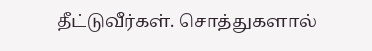தீட்டுவீர்கள். சொத்துகளால்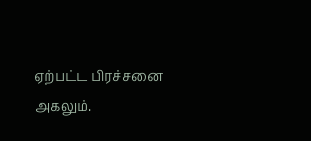ஏற்பட்ட பிரச்சனை அகலும்.